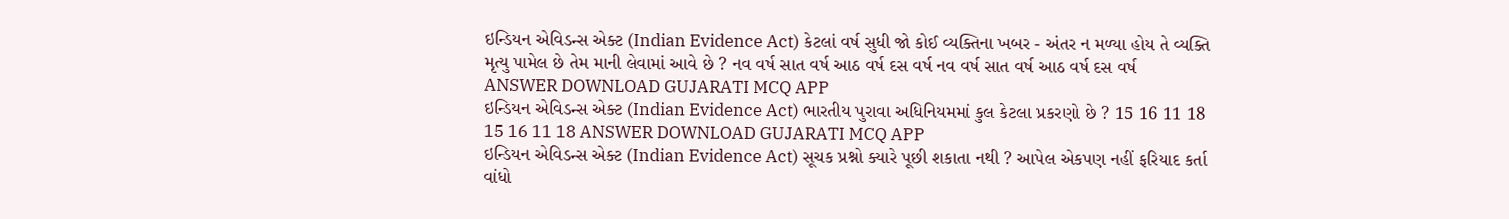ઇન્ડિયન એવિડન્સ એક્ટ (Indian Evidence Act) કેટલાં વર્ષ સુધી જો કોઈ વ્યક્તિના ખબર - અંતર ન મળ્યા હોય તે વ્યક્તિ મૃત્યુ પામેલ છે તેમ માની લેવામાં આવે છે ? નવ વર્ષ સાત વર્ષ આઠ વર્ષ દસ વર્ષ નવ વર્ષ સાત વર્ષ આઠ વર્ષ દસ વર્ષ ANSWER DOWNLOAD GUJARATI MCQ APP
ઇન્ડિયન એવિડન્સ એક્ટ (Indian Evidence Act) ભારતીય પુરાવા અધિનિયમમાં કુલ કેટલા પ્રકરણો છે ? 15 16 11 18 15 16 11 18 ANSWER DOWNLOAD GUJARATI MCQ APP
ઇન્ડિયન એવિડન્સ એક્ટ (Indian Evidence Act) સૂચક પ્રશ્નો ક્યારે પૂછી શકાતા નથી ? આપેલ એકપણ નહીં ફરિયાદ કર્તા વાંધો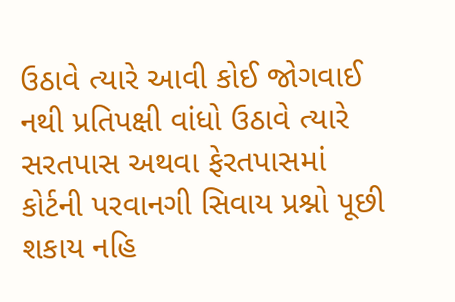ઉઠાવે ત્યારે આવી કોઈ જોગવાઈ નથી પ્રતિપક્ષી વાંધો ઉઠાવે ત્યારે સરતપાસ અથવા ફેરતપાસમાં કોર્ટની પરવાનગી સિવાય પ્રશ્નો પૂછી શકાય નહિ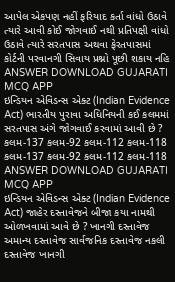આપેલ એકપણ નહીં ફરિયાદ કર્તા વાંધો ઉઠાવે ત્યારે આવી કોઈ જોગવાઈ નથી પ્રતિપક્ષી વાંધો ઉઠાવે ત્યારે સરતપાસ અથવા ફેરતપાસમાં કોર્ટની પરવાનગી સિવાય પ્રશ્નો પૂછી શકાય નહિ ANSWER DOWNLOAD GUJARATI MCQ APP
ઇન્ડિયન એવિડન્સ એક્ટ (Indian Evidence Act) ભારતીય પુરાવા અધિનિયની કઈ કલમમાં સરતપાસ અંગે જોગવાઈ કરવામાં આવી છે ? કલમ-137 કલમ-92 કલમ-112 કલમ-118 કલમ-137 કલમ-92 કલમ-112 કલમ-118 ANSWER DOWNLOAD GUJARATI MCQ APP
ઇન્ડિયન એવિડન્સ એક્ટ (Indian Evidence Act) જાહેર દસ્તાવેજને બીજા કયા નામથી ઓળખવામાં આવે છે ? ખાનગી દસ્તાવેજ અમાન્ય દસ્તાવેજ સાર્વજનિક દસ્તાવેજ નકલી દસ્તાવેજ ખાનગી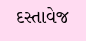દસ્તાવેજ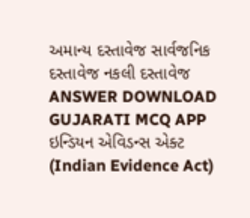અમાન્ય દસ્તાવેજ સાર્વજનિક દસ્તાવેજ નકલી દસ્તાવેજ ANSWER DOWNLOAD GUJARATI MCQ APP
ઇન્ડિયન એવિડન્સ એક્ટ (Indian Evidence Act)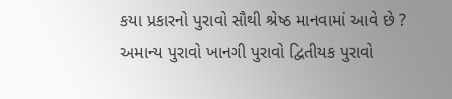કયા પ્રકારનો પુરાવો સૌથી શ્રેષ્ઠ માનવામાં આવે છે ? અમાન્ય પુરાવો ખાનગી પુરાવો દ્વિતીયક પુરાવો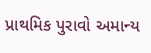પ્રાથમિક પુરાવો અમાન્ય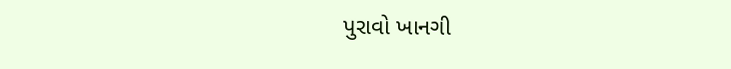પુરાવો ખાનગી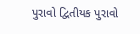પુરાવો દ્વિતીયક પુરાવો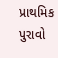પ્રાથમિક પુરાવો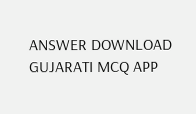ANSWER DOWNLOAD GUJARATI MCQ APP